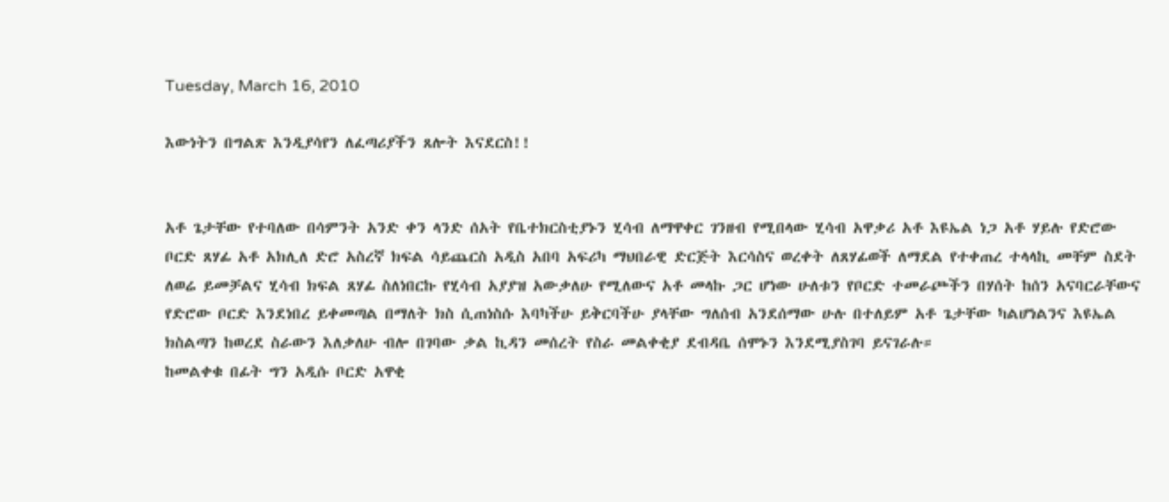Tuesday, March 16, 2010

እውነትን በግልጽ እንዲያሳየን ለፈጣሪያችን ጸሎት እናደርስ!!


አቶ ጌታቸው የተባለው በሳምንት አንድ ቀን ላንድ ሰአት የቤተክርስቲያኑን ሂሳብ ለማዋቀር ገንዘብ የሚበላው ሂሳብ አዋቃሪ አቶ እዩኤል ነጋ አቶ ሃይሉ የድሮው ቦርድ ጸሃፊ አቶ አክሊለ ድሮ አስረኛ ክፍል ሳይጨርስ አዲስ አበባ አፍሪካ ማህበራዊ ድርጅት እርሳስና ወረቀት ለጸሃፊወች ለማደል የተቀጠረ ተላላኪ መቸም ስደት ለወሬ ይመቻልና ሂሳብ ክፍል ጸሃፊ ስለነበርኩ የሂሳብ አያያዝ አውቃለሁ የሚለውና አቶ መላኩ ጋር ሆነው ሁለቱን የቦርድ ተመራጮችን በሃሰት ከሰን አናባርራቸውና የድሮው ቦርድ እንደነበረ ይቀመጣል በማለት ክስ ሲጠነስሱ እባካችሁ ይቅርባችሁ ያላቸው ግለሰብ አንደሰማው ሁሉ በተለይም አቶ ጌታቸው ካልሆነልንና እዩኤል ክስልጣን ከወረደ ስራውን እለቃለሁ ብሎ በገባው ቃል ኪዳን መሰረት የስራ መልቀቂያ ደብዳቤ ሰሞኑን እንደሚያስገባ ይናገራሉ።
ከመልቀቁ በፊት ግን አዲሱ ቦርድ አዋቂ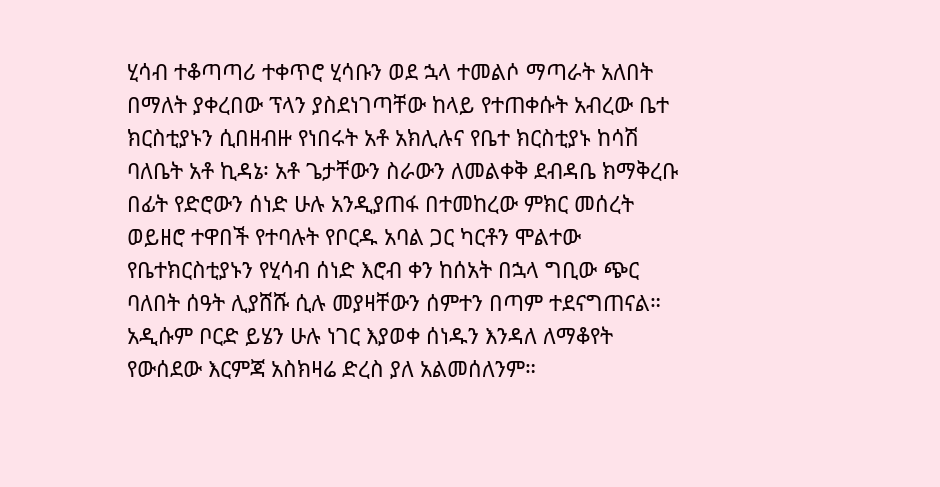ሂሳብ ተቆጣጣሪ ተቀጥሮ ሂሳቡን ወደ ኋላ ተመልሶ ማጣራት አለበት በማለት ያቀረበው ፕላን ያስደነገጣቸው ከላይ የተጠቀሱት አብረው ቤተ ክርስቲያኑን ሲበዘብዙ የነበሩት አቶ አክሊሉና የቤተ ክርስቲያኑ ከሳሽ ባለቤት አቶ ኪዳኔ፡ አቶ ጌታቸውን ስራውን ለመልቀቅ ደብዳቤ ክማቅረቡ በፊት የድሮውን ሰነድ ሁሉ አንዲያጠፋ በተመከረው ምክር መሰረት ወይዘሮ ተዋበች የተባሉት የቦርዱ አባል ጋር ካርቶን ሞልተው የቤተክርስቲያኑን የሂሳብ ሰነድ እሮብ ቀን ከሰአት በኋላ ግቢው ጭር ባለበት ሰዓት ሊያሸሹ ሲሉ መያዛቸውን ሰምተን በጣም ተደናግጠናል።
አዲሱም ቦርድ ይሄን ሁሉ ነገር እያወቀ ሰነዱን እንዳለ ለማቆየት የውሰደው እርምጃ አስክዛሬ ድረስ ያለ አልመሰለንም።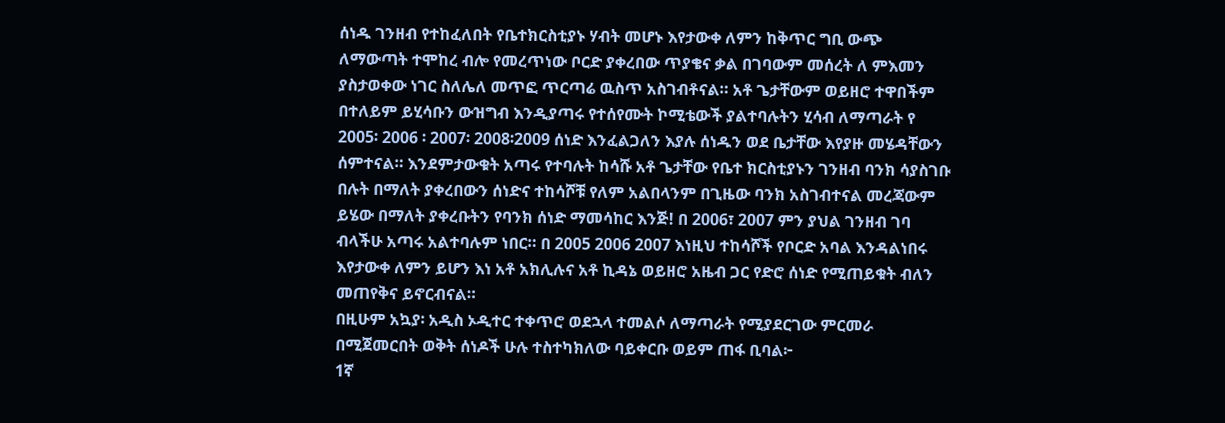ሰነዱ ገንዘብ የተከፈለበት የቤተክርስቲያኑ ሃብት መሆኑ እየታውቀ ለምን ከቅጥር ግቢ ውጭ ለማውጣት ተሞከረ ብሎ የመረጥነው ቦርድ ያቀረበው ጥያቄና ቃል በገባውም መሰረት ለ ምእመን ያስታወቀው ነገር ስለሌለ መጥፎ ጥርጣሬ ዉስጥ አስገብቶናል። አቶ ጌታቸውም ወይዘሮ ተዋበችም በተለይም ይሂሳቡን ውዝግብ እንዲያጣሩ የተሰየሙት ኮሚቴውች ያልተባሉትን ሂሳብ ለማጣራት የ 2005፡ 2006 ፡ 2007፡ 2008፡2009 ሰነድ እንፈልጋለን እያሉ ሰነዱን ወደ ቤታቸው እየያዙ መሄዳቸውን ሰምተናል። እንደምታውቁት አጣሩ የተባሉት ከሳሹ አቶ ጌታቸው የቤተ ክርስቲያኑን ገንዘብ ባንክ ሳያስገቡ በሉት በማለት ያቀረበውን ሰነድና ተከሳሾቹ የለም አልበላንም በጊዜው ባንክ አስገብተናል መረጃውም ይሄው በማለት ያቀረቡትን የባንክ ሰነድ ማመሳከር እንጅ! በ 2006፣ 2007 ምን ያህል ገንዘብ ገባ ብላችሁ አጣሩ አልተባሉም ነበር። በ 2005 2006 2007 እነዚህ ተከሳሾች የቦርድ አባል እንዳልነበሩ እየታውቀ ለምን ይሆን እነ አቶ አክሊሉና አቶ ኪዳኔ ወይዘሮ አዜብ ጋር የድሮ ሰነድ የሚጠይቁት ብለን መጠየቅና ይኖርብናል።
በዚሁም አኳያ፡ አዲስ ኦዲተር ተቀጥሮ ወደኋላ ተመልሶ ለማጣራት የሚያደርገው ምርመራ በሚጀመርበት ወቅት ሰነዶች ሁሉ ተስተካክለው ባይቀርቡ ወይም ጠፋ ቢባል፦
1ኛ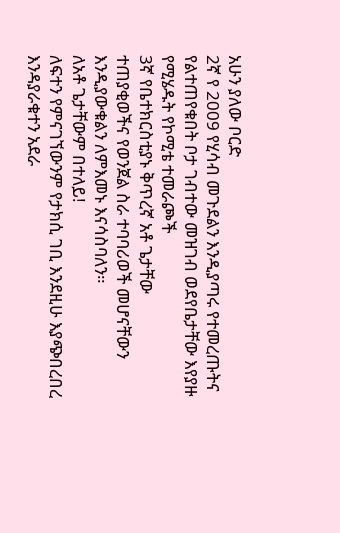አሁን ያለው ቦርድ
2ኛ የ 2009 የሂሳብ መጉደልን እንዲያጣሩ የተመረጡትና የልተጠየቁበት ቦታ ገብተው መዝገብ ወደየቤታቸው እየያዙ የሚሄዱት የኮሚቴ ተመራጮች
3ኛ የቤተክርስቲያኑ ቅጥረኛ አቶ ጌታቸው
ተጠያቂወችና የወንጀል ስራ ተባባሪወች መሆናቸውን እንዲያውቁልን ለምእመኑ እናሳስባለን።
ለአቶ ጌታቸውም በተለይ!
ለፍተን የምናገኘውንም የታክሲ ገቢ እንደዚሁ እያጭበረበረ እንዳያራቁተን አደራ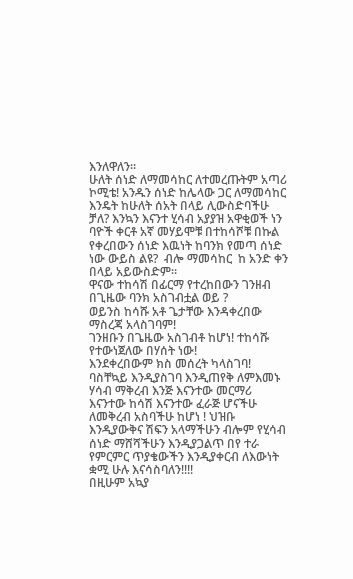እንለዋለን።
ሁለት ሰነድ ለማመሳከር ለተመረጡትም አጣሪ ኮሚቴ! አንዱን ሰነድ ከሌላው ጋር ለማመሳከር እንዴት ከሁለት ሰአት በላይ ሊውስድባችሁ ቻለ? እንኳን እናንተ ሂሳብ አያያዝ አዋቂወች ነን ባዮች ቀርቶ አኛ መሃይሞቹ በተከሳሾቹ በኩል የቀረበውን ሰነድ እዉነት ከባንክ የመጣ ሰነድ ነው ውይስ ልዩ?  ብሎ ማመሳከር  ከ አንድ ቀን በላይ አይውስድም።
ዋናው ተከሳሽ በፊርማ የተረከበውን ገንዘብ በጊዜው ባንክ አስገብቷል ወይ ?
ወይንስ ከሳሹ አቶ ጌታቸው እንዳቀረበው ማስረጃ አላስገባም!
ገንዘቡን በጌዜው አስገብቶ ከሆነ! ተከሳሹ የተውነጀለው በሃሰት ነው!
እንደቀረበውም ክስ መሰረት ካላስገባ! ባስቸኳይ እንዲያስገባ እንዲጠየቅ ለምእመኑ ሃሳብ ማቅረብ እንጅ እናንተው መርማሪ እናንተው ከሳሽ እናንተው ፈራጅ ሆናችሁ ለመቅረብ አስባችሁ ከሆነ ! ህዝቡ እንዲያውቅና ሽፍን አላማችሁን ብሎም የሂሳብ ሰነድ ማሸሻችሁን እንዲያጋልጥ በየ ተራ የምርምር ጥያቄውችን እንዲያቀርብ ለእውነት ቋሚ ሁሉ እናሳስባለን!!!!
በዚሁም አኳያ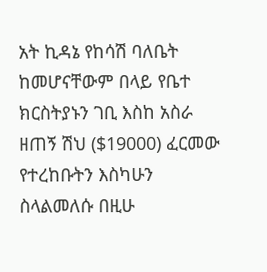አት ኪዳኔ የከሳሽ ባለቤት ከመሆናቸውም በላይ የቤተ ክርስትያኑን ገቢ እስከ አስራ ዘጠኝ ሽህ ($19000) ፈርመው የተረከቡትን እስካሁን ስላልመለሱ በዚሁ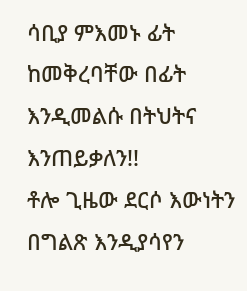ሳቢያ ምእመኑ ፊት ከመቅረባቸው በፊት እንዲመልሱ በትህትና እንጠይቃለን!!
ቶሎ ጊዜው ደርሶ እውነትን በግልጽ እንዲያሳየን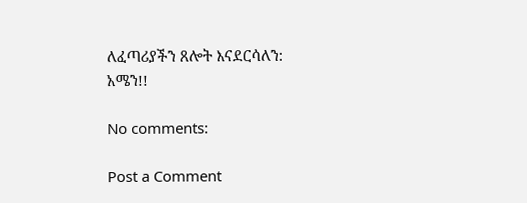ለፈጣሪያችን ጸሎት እናደርሳለን:
አሜን!!

No comments:

Post a Comment